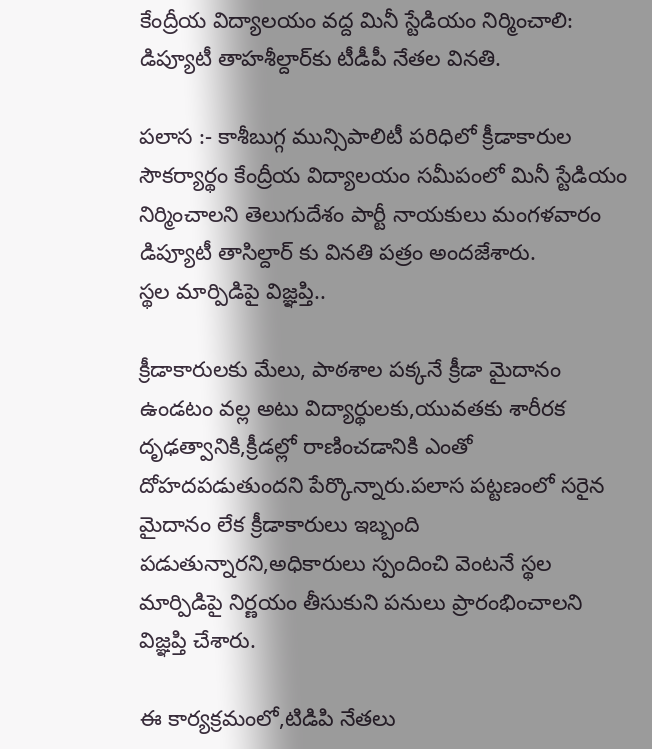కేంద్రీయ విద్యాలయం వద్ద మినీ స్టేడియం నిర్మించాలి: డిప్యూటీ తాహశీల్దార్‌కు టీడీపీ నేతల వినతి.

పలాస :- కాశీబుగ్గ మున్సిపాలిటీ పరిధిలో క్రీడాకారుల సౌకర్యార్థం కేంద్రీయ విద్యాలయం సమీపంలో మినీ స్టేడియం నిర్మించాలని తెలుగుదేశం పార్టీ నాయకులు మంగళవారం డిప్యూటీ తాసిల్దార్ కు వినతి పత్రం అందజేశారు.
స్థల మార్పిడిపై విజ్ఞప్తి..

క్రీడాకారులకు మేలు, పాఠశాల పక్కనే క్రీడా మైదానం ఉండటం వల్ల అటు విద్యార్థులకు,యువతకు శారీరక దృఢత్వానికి,క్రీడల్లో రాణించడానికి ఎంతో దోహదపడుతుందని పేర్కొన్నారు.పలాస పట్టణంలో సరైన మైదానం లేక క్రీడాకారులు ఇబ్బంది పడుతున్నారని,అధికారులు స్పందించి వెంటనే స్థల మార్పిడిపై నిర్ణయం తీసుకుని పనులు ప్రారంభించాలని విజ్ఞప్తి చేశారు.

ఈ కార్యక్రమంలో,టిడిపి నేతలు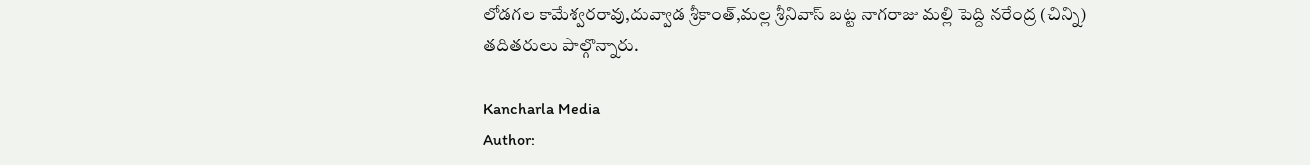లోడగల కామేశ్వరరావు,దువ్వాడ శ్రీకాంత్,మల్ల శ్రీనివాస్ బట్ట నాగరాజు మల్లి పెద్ది నరేంద్ర (చిన్ని) తదితరులు పాల్గొన్నారు.

Kancharla Media
Author: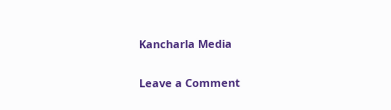Kancharla Media

Leave a Comment